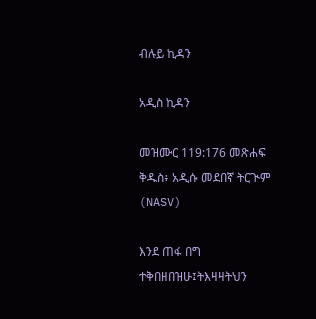ብሉይ ኪዳን

አዲስ ኪዳን

መዝሙር 119:176 መጽሐፍ ቅዱስ፥ አዲሱ መደበኛ ትርጒም (NASV)

እንደ ጠፋ በግ ተቅበዘበዝሁ፤ትእዛዛትህን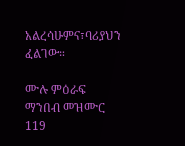አልረሳሁምና፣ባሪያህን ፈልገው።

ሙሉ ምዕራፍ ማንበብ መዝሙር 119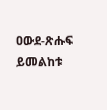ዐውደ-ጽሑፍ ይመልከቱ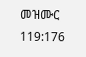መዝሙር 119:176